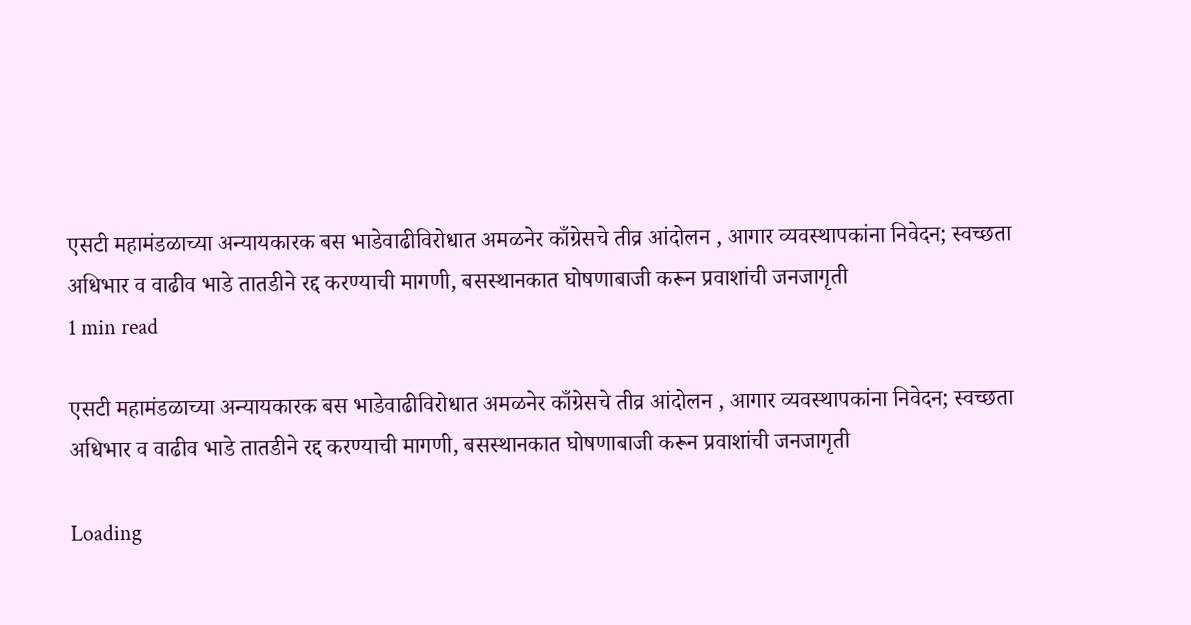एसटी महामंडळाच्या अन्यायकारक बस भाडेवाढीविरोधात अमळनेर काँग्रेसचे तीव्र आंदोलन , आगार व्यवस्थापकांना निवेदन; स्वच्छता अधिभार व वाढीव भाडे तातडीने रद्द करण्याची मागणी, बसस्थानकात घोषणाबाजी करून प्रवाशांची जनजागृती
1 min read

एसटी महामंडळाच्या अन्यायकारक बस भाडेवाढीविरोधात अमळनेर काँग्रेसचे तीव्र आंदोलन , आगार व्यवस्थापकांना निवेदन; स्वच्छता अधिभार व वाढीव भाडे तातडीने रद्द करण्याची मागणी, बसस्थानकात घोषणाबाजी करून प्रवाशांची जनजागृती

Loading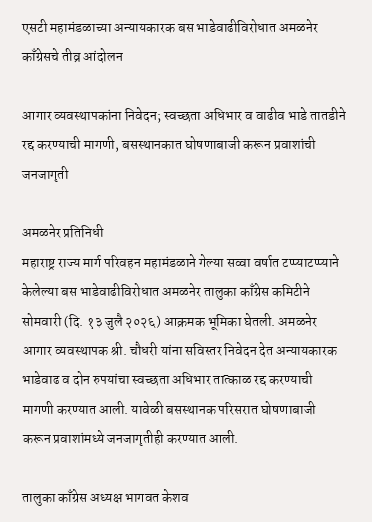एसटी महामंडळाच्या अन्यायकारक बस भाडेवाढीविरोधात अमळनेर काँग्रेसचे तीव्र आंदोलन

आगार व्यवस्थापकांना निवेदन; स्वच्छता अधिभार व वाढीव भाडे तातडीने रद्द करण्याची मागणी, बसस्थानकात घोषणाबाजी करून प्रवाशांची जनजागृती

अमळनेर प्रतिनिधी
महाराष्ट्र राज्य मार्ग परिवहन महामंडळाने गेल्या सव्वा वर्षात टप्प्याटप्प्याने केलेल्या बस भाडेवाढीविरोधात अमळनेर तालुका काँग्रेस कमिटीने सोमवारी (दि. १३ जुलै २०२६) आक्रमक भूमिका घेतली. अमळनेर आगार व्यवस्थापक श्री. चौधरी यांना सविस्तर निवेदन देत अन्यायकारक भाडेवाढ व दोन रुपयांचा स्वच्छता अधिभार तात्काळ रद्द करण्याची मागणी करण्यात आली. यावेळी बसस्थानक परिसरात घोषणाबाजी करून प्रवाशांमध्ये जनजागृतीही करण्यात आली.

तालुका काँग्रेस अध्यक्ष भागवत केशव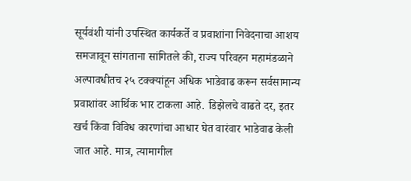सूर्यवंशी यांनी उपस्थित कार्यकर्ते व प्रवाशांना निवेदनाचा आशय समजावून सांगताना सांगितले की, राज्य परिवहन महामंडळाने अल्पावधीतच २५ टक्क्यांहून अधिक भाडेवाढ करून सर्वसामान्य प्रवाशांवर आर्थिक भार टाकला आहे. डिझेलचे वाढते दर, इतर खर्च किंवा विविध कारणांचा आधार घेत वारंवार भाडेवाढ केली जात आहे. मात्र, त्यामागील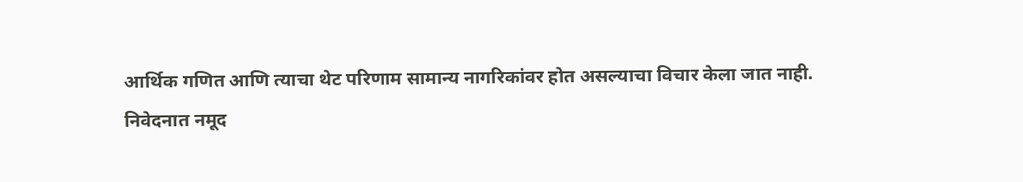आर्थिक गणित आणि त्याचा थेट परिणाम सामान्य नागरिकांवर होत असल्याचा विचार केला जात नाही.
निवेदनात नमूद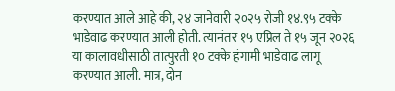करण्यात आले आहे की, २४ जानेवारी २०२५ रोजी १४.९५ टक्के भाडेवाढ करण्यात आली होती. त्यानंतर १५ एप्रिल ते १५ जून २०२६ या कालावधीसाठी तात्पुरती १० टक्के हंगामी भाडेवाढ लागू करण्यात आली. मात्र, दोन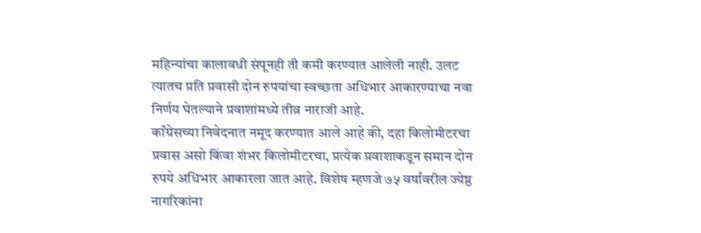महिन्यांचा कालावधी संपूनही ती कमी करण्यात आलेली नाही. उलट त्यातच प्रति प्रवासी दोन रुपयांचा स्वच्छता अधिभार आकारण्याचा नवा निर्णय घेतल्याने प्रवाशांमध्ये तीव्र नाराजी आहे.
काँग्रेसच्या निवेदनात नमूद करण्यात आले आहे की, दहा किलोमीटरचा प्रवास असो किंवा शंभर किलोमीटरचा, प्रत्येक प्रवाशाकडून समान दोन रुपये अधिभार आकारला जात आहे. विशेष म्हणजे ७५ वर्षांवरील ज्येष्ठ नागरिकांना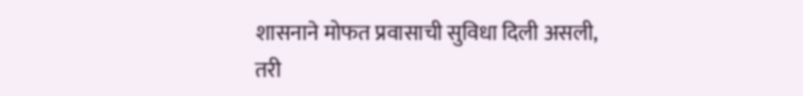शासनाने मोफत प्रवासाची सुविधा दिली असली, तरी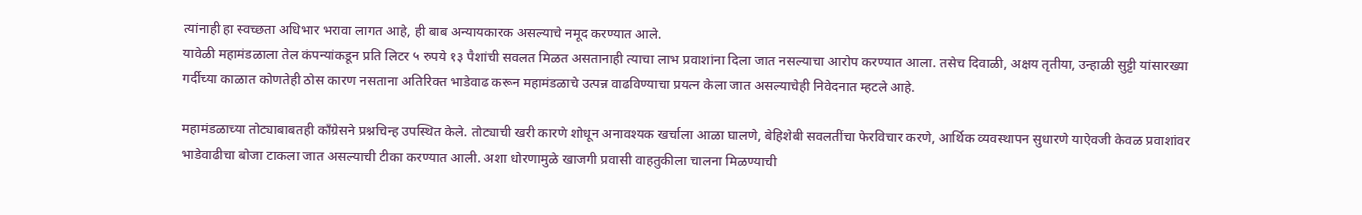त्यांनाही हा स्वच्छता अधिभार भरावा लागत आहे, ही बाब अन्यायकारक असल्याचे नमूद करण्यात आले.
यावेळी महामंडळाला तेल कंपन्यांकडून प्रति लिटर ५ रुपये १३ पैशांची सवलत मिळत असतानाही त्याचा लाभ प्रवाशांना दिला जात नसल्याचा आरोप करण्यात आला. तसेच दिवाळी, अक्षय तृतीया, उन्हाळी सुट्टी यांसारख्या गर्दीच्या काळात कोणतेही ठोस कारण नसताना अतिरिक्त भाडेवाढ करून महामंडळाचे उत्पन्न वाढविण्याचा प्रयत्न केला जात असल्याचेही निवेदनात म्हटले आहे.

महामंडळाच्या तोट्याबाबतही काँग्रेसने प्रश्नचिन्ह उपस्थित केले. तोट्याची खरी कारणे शोधून अनावश्यक खर्चाला आळा घालणे, बेहिशेबी सवलतींचा फेरविचार करणे, आर्थिक व्यवस्थापन सुधारणे याऐवजी केवळ प्रवाशांवर भाडेवाढीचा बोजा टाकला जात असल्याची टीका करण्यात आली. अशा धोरणामुळे खाजगी प्रवासी वाहतुकीला चालना मिळण्याची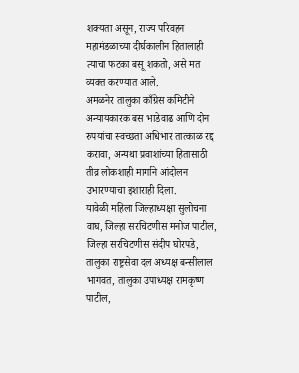शक्यता असून, राज्य परिवहन महामंडळाच्या दीर्घकालीन हितालाही त्याचा फटका बसू शकतो, असे मत व्यक्त करण्यात आले.
अमळनेर तालुका काँग्रेस कमिटीने अन्यायकारक बस भाडेवाढ आणि दोन रुपयांचा स्वच्छता अधिभार तात्काळ रद्द करावा, अन्यथा प्रवाशांच्या हितासाठी तीव्र लोकशाही मार्गाने आंदोलन उभारण्याचा इशाराही दिला.
यावेळी महिला जिल्हाध्यक्षा सुलोचना वाघ, जिल्हा सरचिटणीस मनोज पाटील, जिल्हा सरचिटणीस संदीप घोरपडे, तालुका राष्ट्रसेवा दल अध्यक्ष बन्सीलाल भागवत, तालुका उपाध्यक्ष रामकृष्ण पाटील,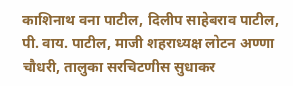काशिनाथ वना पाटील, दिलीप साहेबराव पाटील, पी. वाय. पाटील, माजी शहराध्यक्ष लोटन अण्णा चौधरी, तालुका सरचिटणीस सुधाकर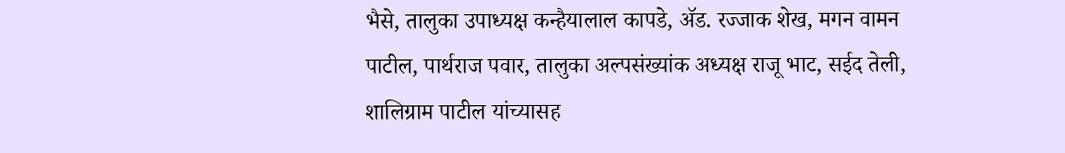भैसे, तालुका उपाध्यक्ष कन्हैयालाल कापडे, ॲड. रज्जाक शेख, मगन वामन पाटील, पार्थराज पवार, तालुका अल्पसंख्यांक अध्यक्ष राजू भाट, सईद तेली, शालिग्राम पाटील यांच्यासह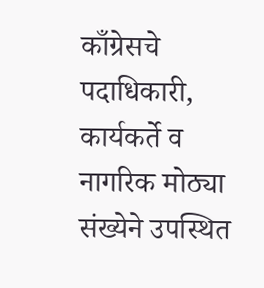काँग्रेसचे पदाधिकारी, कार्यकर्ते व नागरिक मोठ्या संख्येने उपस्थित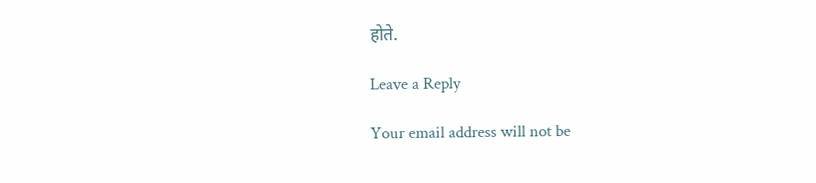होते.

Leave a Reply

Your email address will not be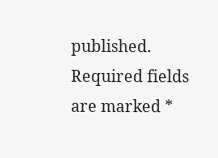published. Required fields are marked *